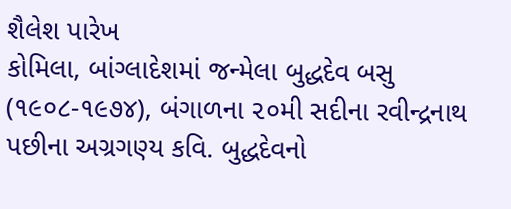શૈલેશ પારેખ
કોમિલા, બાંગ્લાદેશમાં જન્મેલા બુદ્ધદેવ બસુ (૧૯૦૮-૧૯૭૪), બંગાળના ૨૦મી સદીના રવીન્દ્રનાથ પછીના અગ્રગણ્ય કવિ. બુદ્ધદેવનો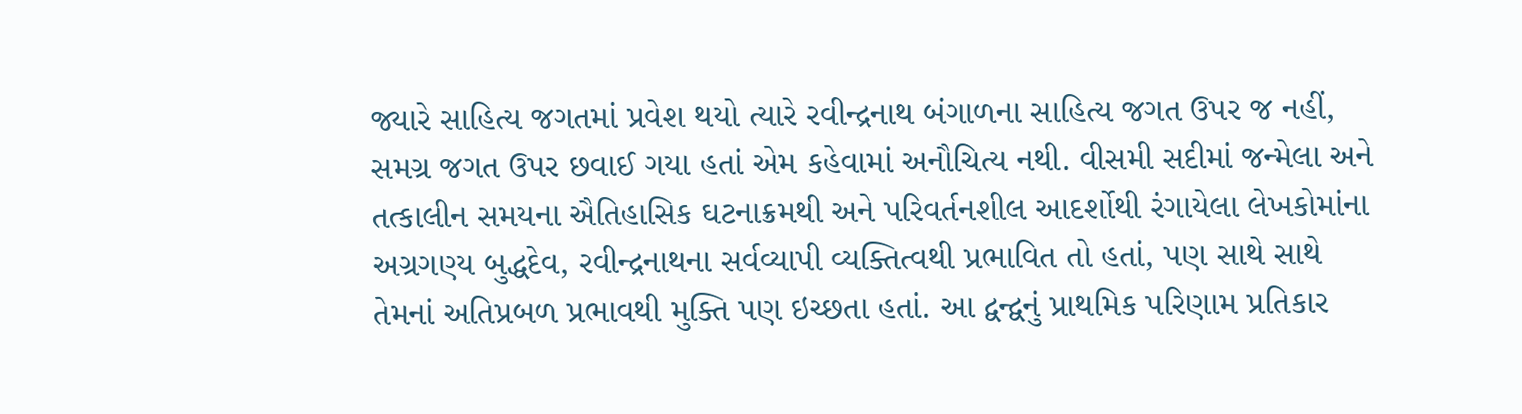જ્યારે સાહિત્ય જગતમાં પ્રવેશ થયો ત્યારે રવીન્દ્રનાથ બંગાળના સાહિત્ય જગત ઉપર જ નહીં, સમગ્ર જગત ઉપર છવાઈ ગયા હતાં એમ કહેવામાં અનૌચિત્ય નથી. વીસમી સદીમાં જન્મેલા અને તત્કાલીન સમયના ઐતિહાસિક ઘટનાક્રમથી અને પરિવર્તનશીલ આદર્શોથી રંગાયેલા લેખકોમાંના અગ્રગણ્ય બુદ્ધદેવ, રવીન્દ્રનાથના સર્વવ્યાપી વ્યક્તિત્વથી પ્રભાવિત તો હતાં, પણ સાથે સાથે તેમનાં અતિપ્રબળ પ્રભાવથી મુક્તિ પણ ઇચ્છતા હતાં. આ દ્વન્દ્વનું પ્રાથમિક પરિણામ પ્રતિકાર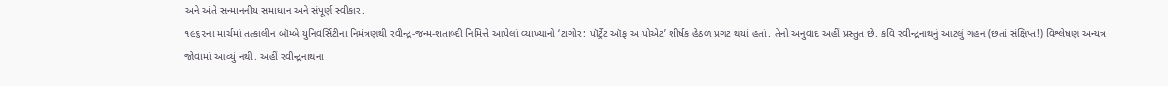અને અંતે સન્માનનીય સમાધાન અને સંપૂર્ણ સ્વીકાર.
૧૯૬૨ના માર્ચમાં તત્કાલીન બૉમ્બે યુનિવર્સિટીના નિમંત્રણથી રવીન્દ્ર-જન્મ-શતાબ્દી નિમિત્તે આપેલાં વ્યાખ્યાનો ‘ટાગોર: પૉર્ટ્રેટ ઑફ અ પોએટ’ શીર્ષક હેઠળ પ્રગટ થયાં હતાં. તેનો અનુવાદ અહીં પ્રસ્તુત છે. કવિ રવીન્દ્રનાથનું આટલું ગહન (છતાં સંક્ષિપ્ત!) વિશ્લેષણ અન્યત્ર જોવામાં આવ્યું નથી. અહીં રવીન્દ્રનાથના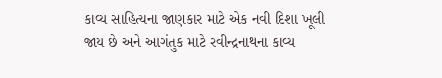કાવ્ય સાહિત્યના જાણકાર માટે એક નવી દિશા ખૂલી જાય છે અને આગંતુક માટે રવીન્દ્રનાથના કાવ્ય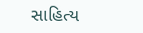સાહિત્ય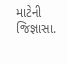માટેની જિજ્ઞાસા.